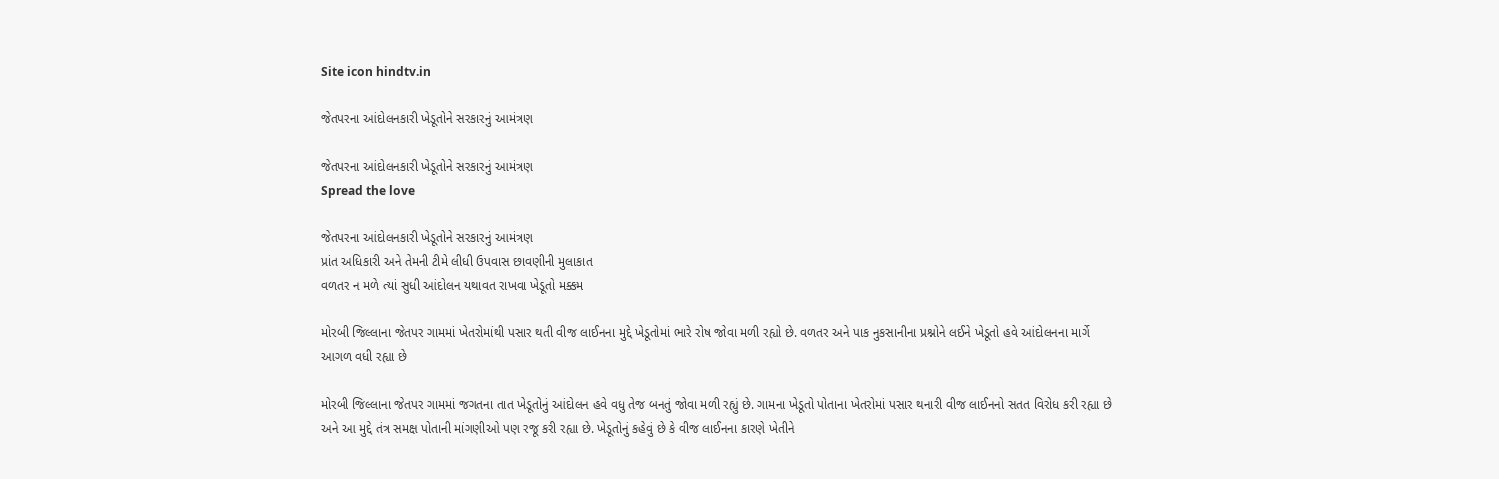Site icon hindtv.in

જેતપરના આંદોલનકારી ખેડૂતોને સરકારનું આમંત્રણ

જેતપરના આંદોલનકારી ખેડૂતોને સરકારનું આમંત્રણ
Spread the love

જેતપરના આંદોલનકારી ખેડૂતોને સરકારનું આમંત્રણ
પ્રાંત અધિકારી અને તેમની ટીમે લીધી ઉપવાસ છાવણીની મુલાકાત
વળતર ન મળે ત્યાં સુધી આંદોલન યથાવત રાખવા ખેડૂતો મક્કમ

મોરબી જિલ્લાના જેતપર ગામમાં ખેતરોમાંથી પસાર થતી વીજ લાઈનના મુદ્દે ખેડૂતોમાં ભારે રોષ જોવા મળી રહ્યો છે. વળતર અને પાક નુકસાનીના પ્રશ્નોને લઈને ખેડૂતો હવે આંદોલનના માર્ગે આગળ વધી રહ્યા છે

મોરબી જિલ્લાના જેતપર ગામમાં જગતના તાત ખેડૂતોનું આંદોલન હવે વધુ તેજ બનતું જોવા મળી રહ્યું છે. ગામના ખેડૂતો પોતાના ખેતરોમાં પસાર થનારી વીજ લાઈનનો સતત વિરોધ કરી રહ્યા છે અને આ મુદ્દે તંત્ર સમક્ષ પોતાની માંગણીઓ પણ રજૂ કરી રહ્યા છે. ખેડૂતોનું કહેવું છે કે વીજ લાઈનના કારણે ખેતીને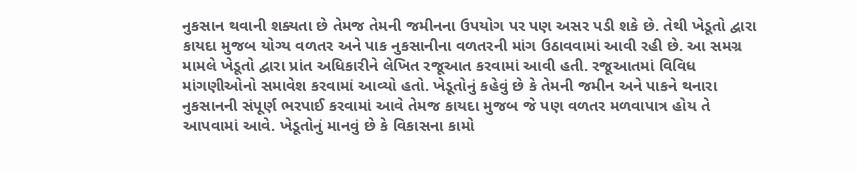નુકસાન થવાની શક્યતા છે તેમજ તેમની જમીનના ઉપયોગ પર પણ અસર પડી શકે છે. તેથી ખેડૂતો દ્વારા કાયદા મુજબ યોગ્ય વળતર અને પાક નુકસાનીના વળતરની માંગ ઉઠાવવામાં આવી રહી છે. આ સમગ્ર મામલે ખેડૂતો દ્વારા પ્રાંત અધિકારીને લેખિત રજૂઆત કરવામાં આવી હતી. રજૂઆતમાં વિવિધ માંગણીઓનો સમાવેશ કરવામાં આવ્યો હતો. ખેડૂતોનું કહેવું છે કે તેમની જમીન અને પાકને થનારા નુકસાનની સંપૂર્ણ ભરપાઈ કરવામાં આવે તેમજ કાયદા મુજબ જે પણ વળતર મળવાપાત્ર હોય તે આપવામાં આવે. ખેડૂતોનું માનવું છે કે વિકાસના કામો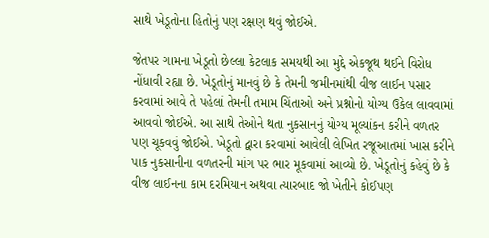સાથે ખેડૂતોના હિતોનું પણ રક્ષણ થવું જોઈએ.

જેતપર ગામના ખેડૂતો છેલ્લા કેટલાક સમયથી આ મુદ્દે એકજૂથ થઈને વિરોધ નોંધાવી રહ્યા છે. ખેડૂતોનું માનવું છે કે તેમની જમીનમાંથી વીજ લાઈન પસાર કરવામાં આવે તે પહેલાં તેમની તમામ ચિંતાઓ અને પ્રશ્નોનો યોગ્ય ઉકેલ લાવવામાં આવવો જોઈએ. આ સાથે તેઓને થતા નુકસાનનું યોગ્ય મૂલ્યાંકન કરીને વળતર પણ ચૂકવવું જોઈએ. ખેડૂતો દ્વારા કરવામાં આવેલી લેખિત રજૂઆતમાં ખાસ કરીને પાક નુકસાનીના વળતરની માંગ પર ભાર મૂકવામાં આવ્યો છે. ખેડૂતોનું કહેવું છે કે વીજ લાઈનના કામ દરમિયાન અથવા ત્યારબાદ જો ખેતીને કોઈપણ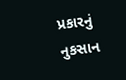પ્રકારનું નુકસાન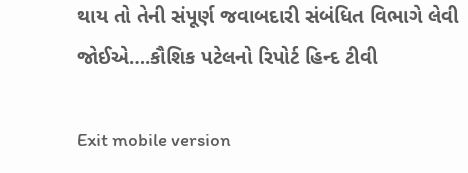થાય તો તેની સંપૂર્ણ જવાબદારી સંબંધિત વિભાગે લેવી જોઈએ….કૌશિક પટેલનો રિપોર્ટ હિન્દ ટીવી

Exit mobile version